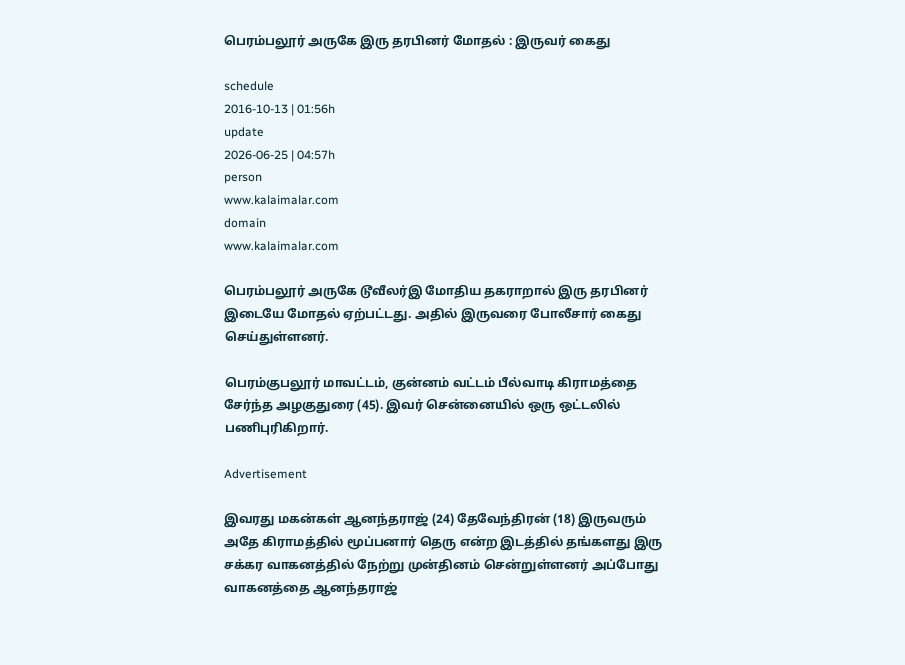பெரம்பலூர் அருகே இரு தரபினர் மோதல் : இருவர் கைது

schedule
2016-10-13 | 01:56h
update
2026-06-25 | 04:57h
person
www.kalaimalar.com
domain
www.kalaimalar.com

பெரம்பலூர் அருகே டூவீலர்இ மோதிய தகராறால் இரு தரபினர் இடையே மோதல் ஏற்பட்டது. அதில் இருவரை போலீசார் கைது செய்துள்ளனர்.

பெரம்குபலூர் மாவட்டம், குன்னம் வட்டம் பீல்வாடி கிராமத்தை சேர்ந்த அழகுதுரை (45). இவர் சென்னையில் ஒரு ஒட்டலில் பணிபுரிகிறார்.

Advertisement

இவரது மகன்கள் ஆனந்தராஜ் (24) தேவேந்திரன் (18) இருவரும் அதே கிராமத்தில் மூப்பனார் தெரு என்ற இடத்தில் தங்களது இரு சக்கர வாகனத்தில் நேற்று முன்தினம் சென்றுள்ளனர் அப்போது வாகனத்தை ஆனந்தராஜ்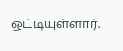ஒட்டியுள்ளார்.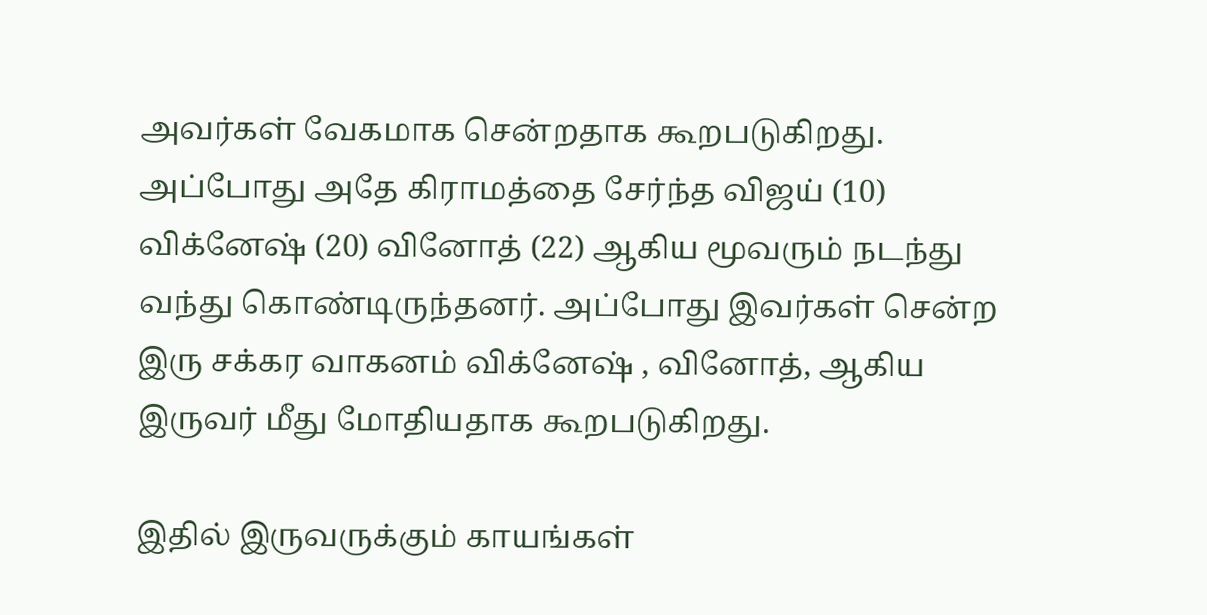அவர்கள் வேகமாக சென்றதாக கூறபடுகிறது. அப்போது அதே கிராமத்தை சேர்ந்த விஜய் (10) விக்னேஷ் (20) வினோத் (22) ஆகிய மூவரும் நடந்து வந்து கொண்டிருந்தனர். அப்போது இவர்கள் சென்ற இரு சக்கர வாகனம் விக்னேஷ் , வினோத், ஆகிய இருவர் மீது மோதியதாக கூறபடுகிறது.

இதில் இருவருக்கும் காயங்கள்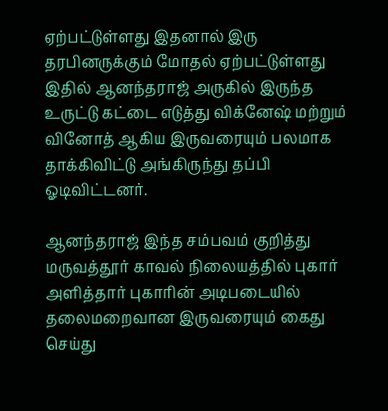ஏற்பட்டுள்ளது இதனால் இரு தரபினருக்கும் மோதல் ஏற்பட்டுள்ளது இதில் ஆனந்தராஜ் அருகில் இருந்த உருட்டு கட்டை எடுத்து விக்னேஷ் மற்றும் வினோத் ஆகிய இருவரையும் பலமாக தாக்கிவிட்டு அங்கிருந்து தப்பி ஓடிவிட்டனர்.

ஆனந்தராஜ் இந்த சம்பவம் குறித்து மருவத்தூர் காவல் நிலையத்தில் புகார் அளித்தார் புகாரின் அடிபடையில் தலைமறைவான இருவரையும் கைது செய்து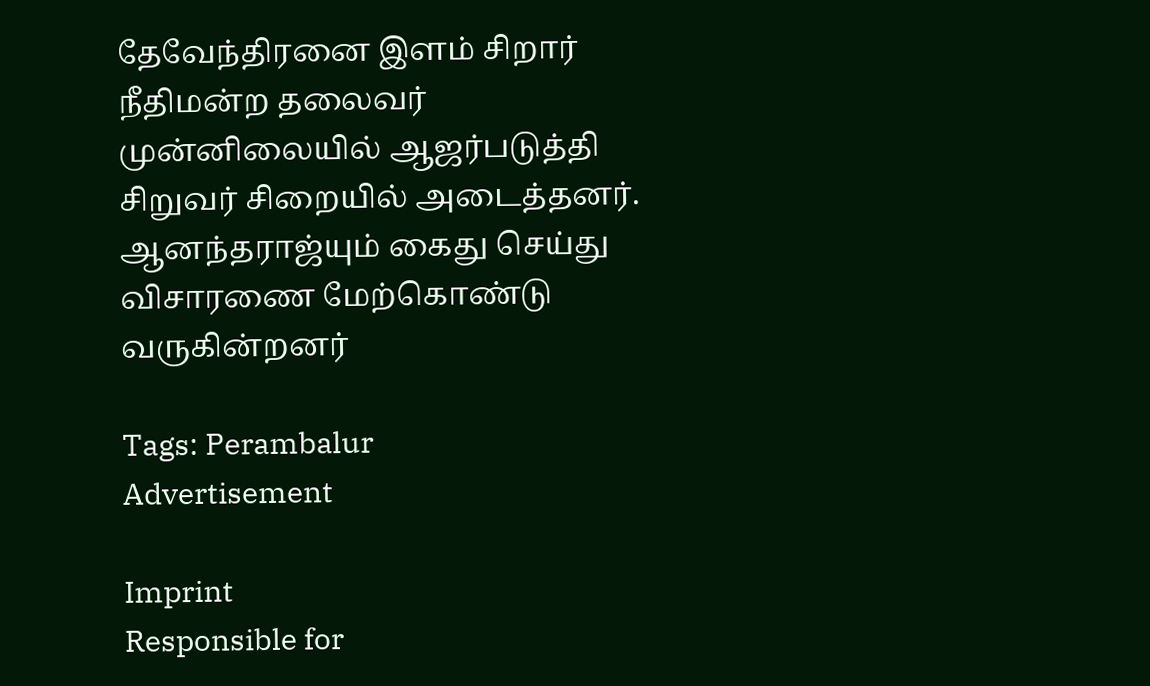தேவேந்திரனை இளம் சிறார் நீதிமன்ற தலைவர் முன்னிலையில் ஆஜர்படுத்தி சிறுவர் சிறையில் அடைத்தனர். ஆனந்தராஜ்யும் கைது செய்து விசாரணை மேற்கொண்டு வருகின்றனர்

Tags: Perambalur
Advertisement

Imprint
Responsible for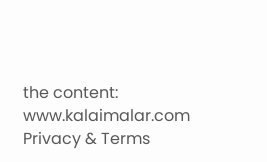the content:
www.kalaimalar.com
Privacy & Terms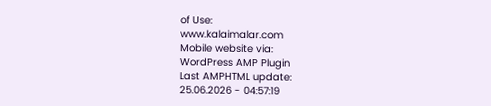of Use:
www.kalaimalar.com
Mobile website via:
WordPress AMP Plugin
Last AMPHTML update:
25.06.2026 - 04:57:19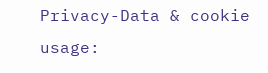Privacy-Data & cookie usage: